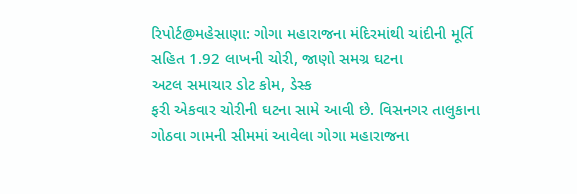રિપોર્ટ@મહેસાણા: ગોગા મહારાજના મંદિરમાંથી ચાંદીની મૂર્તિ સહિત 1.92 લાખની ચોરી, જાણો સમગ્ર ઘટના
અટલ સમાચાર ડોટ કોમ, ડેસ્ક
ફરી એકવાર ચોરીની ઘટના સામે આવી છે. વિસનગર તાલુકાના ગોઠવા ગામની સીમમાં આવેલા ગોગા મહારાજના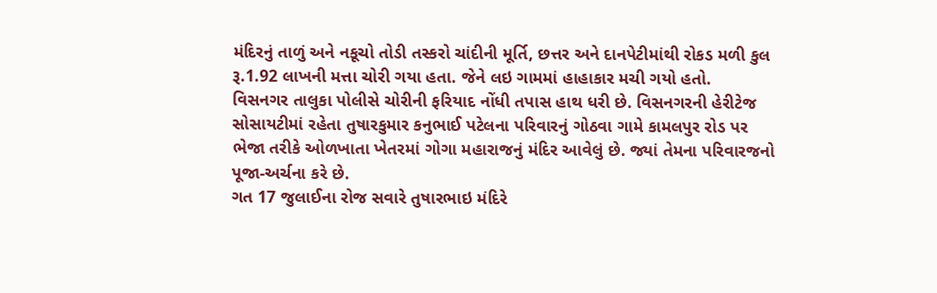મંદિરનું તાળું અને નકૂચો તોડી તસ્કરો ચાંદીની મૂર્તિ, છત્તર અને દાનપેટીમાંથી રોકડ મળી કુલ રૂ.1.92 લાખની મત્તા ચોરી ગયા હતા. જેને લઇ ગામમાં હાહાકાર મચી ગયો હતો.
વિસનગર તાલુકા પોલીસે ચોરીની ફરિયાદ નોંધી તપાસ હાથ ધરી છે. વિસનગરની હેરીટેજ સોસાયટીમાં રહેતા તુષારકુમાર કનુભાઈ પટેલના પરિવારનું ગોઠવા ગામે કામલપુર રોડ પર ભેજા તરીકે ઓળખાતા ખેતરમાં ગોગા મહારાજનું મંદિર આવેલું છે. જ્યાં તેમના પરિવારજનો પૂજા-અર્ચના કરે છે.
ગત 17 જુલાઈના રોજ સવારે તુષારભાઇ મંદિરે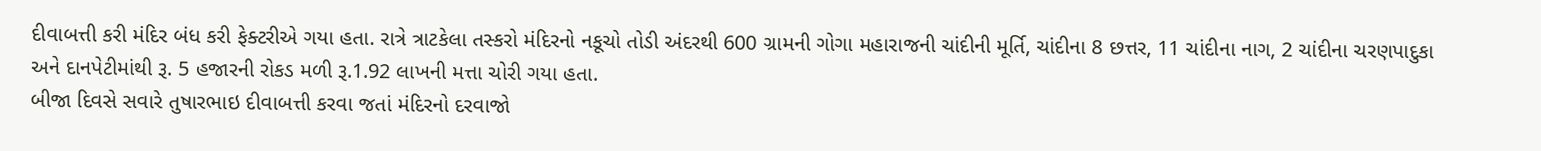દીવાબત્તી કરી મંદિર બંધ કરી ફેક્ટરીએ ગયા હતા. રાત્રે ત્રાટકેલા તસ્કરો મંદિરનો નકૂચો તોડી અંદરથી 600 ગ્રામની ગોગા મહારાજની ચાંદીની મૂર્તિ, ચાંદીના 8 છત્તર, 11 ચાંદીના નાગ, 2 ચાંદીના ચરણપાદુકા અને દાનપેટીમાંથી રૂ. 5 હજારની રોકડ મળી રૂ.1.92 લાખની મત્તા ચોરી ગયા હતા.
બીજા દિવસે સવારે તુષારભાઇ દીવાબત્તી કરવા જતાં મંદિરનો દરવાજો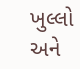ખુલ્લો અને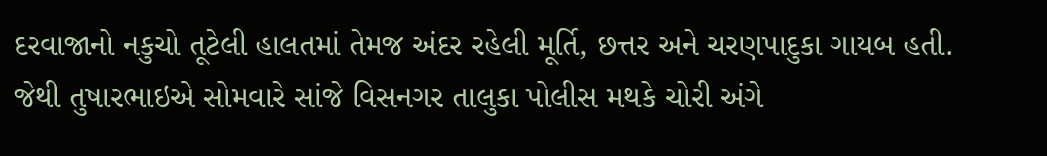દરવાજાનો નકુચો તૂટેલી હાલતમાં તેમજ અંદર રહેલી મૂર્તિ, છત્તર અને ચરણપાદુકા ગાયબ હતી. જેથી તુષારભાઇએ સોમવારે સાંજે વિસનગર તાલુકા પોલીસ મથકે ચોરી અંગે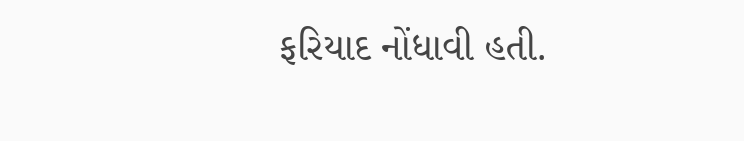ફરિયાદ નોંધાવી હતી.